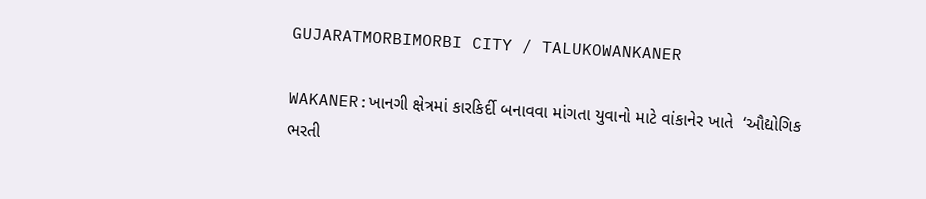GUJARATMORBIMORBI CITY / TALUKOWANKANER

WAKANER:ખાનગી ક્ષેત્રમાં કારકિર્દી બનાવવા માંગતા યુવાનો માટે વાંકાનેર ખાતે  ‘ઔદ્યોગિક ભરતી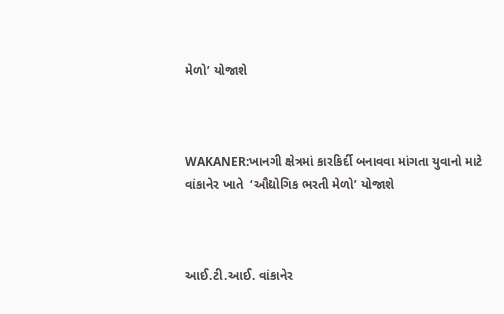મેળો’ યોજાશે



WAKANER:ખાનગી ક્ષેત્રમાં કારકિર્દી બનાવવા માંગતા યુવાનો માટે વાંકાનેર ખાતે  ‘ઔદ્યોગિક ભરતી મેળો’ યોજાશે



આઈ.ટી.આઈ. વાંકાનેર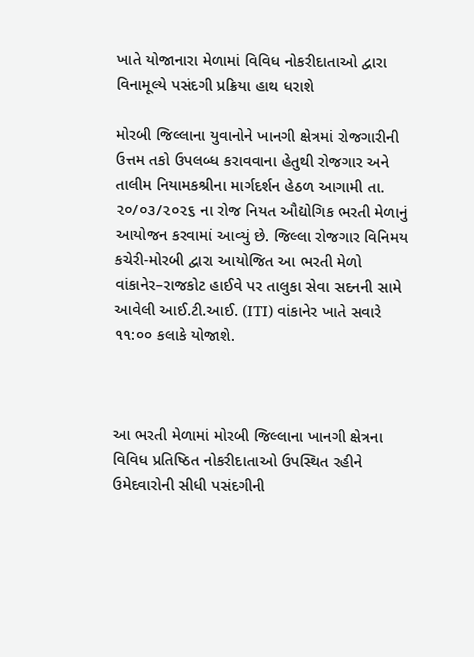ખાતે યોજાનારા મેળામાં વિવિધ નોકરીદાતાઓ દ્વારા વિનામૂલ્યે પસંદગી પ્રક્રિયા હાથ ધરાશે

મોરબી જિલ્લાના યુવાનોને ખાનગી ક્ષેત્રમાં રોજગારીની ઉત્તમ તકો ઉપલબ્ધ કરાવવાના હેતુથી રોજગાર અને તાલીમ નિયામકશ્રીના માર્ગદર્શન હેઠળ આગામી તા. ૨૦/૦૩/૨૦૨૬ ના રોજ નિયત ઔદ્યોગિક ભરતી મેળાનું આયોજન કરવામાં આવ્યું છે. જિલ્લા રોજગાર વિનિમય કચેરી-મોરબી દ્વારા આયોજિત આ ભરતી મેળો વાંકાનેર–રાજકોટ હાઈવે પર તાલુકા સેવા સદનની સામે આવેલી આઈ.ટી.આઈ. (ITI) વાંકાનેર ખાતે સવારે ૧૧:૦૦ કલાકે યોજાશે.



આ ભરતી મેળામાં મોરબી જિલ્લાના ખાનગી ક્ષેત્રના વિવિધ પ્રતિષ્ઠિત નોકરીદાતાઓ ઉપસ્થિત રહીને ઉમેદવારોની સીધી પસંદગીની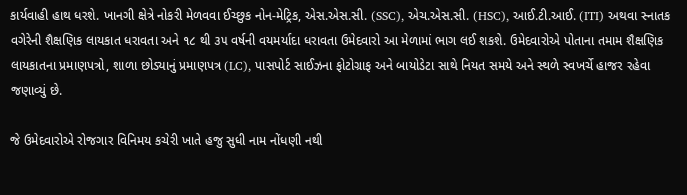કાર્યવાહી હાથ ધરશે. ખાનગી ક્ષેત્રે નોકરી મેળવવા ઈચ્છુક નોન-મેટ્રિક, એસ.એસ.સી. (SSC), એચ.એસ.સી. (HSC), આઈ.ટી.આઈ. (ITI) અથવા સ્નાતક વગેરેની શૈક્ષણિક લાયકાત ધરાવતા અને ૧૮ થી ૩૫ વર્ષની વયમર્યાદા ધરાવતા ઉમેદવારો આ મેળામાં ભાગ લઈ શકશે. ઉમેદવારોએ પોતાના તમામ શૈક્ષણિક લાયકાતના પ્રમાણપત્રો, શાળા છોડ્યાનું પ્રમાણપત્ર (LC), પાસપોર્ટ સાઈઝના ફોટોગ્રાફ અને બાયોડેટા સાથે નિયત સમયે અને સ્થળે સ્વખર્ચે હાજર રહેવા જણાવ્યું છે.

જે ઉમેદવારોએ રોજગાર વિનિમય કચેરી ખાતે હજુ સુધી નામ નોંધણી નથી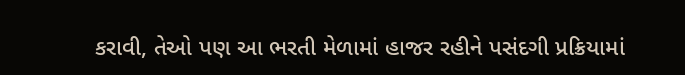કરાવી, તેઓ પણ આ ભરતી મેળામાં હાજર રહીને પસંદગી પ્રક્રિયામાં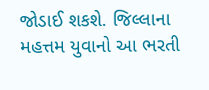જોડાઈ શકશે. જિલ્લાના મહત્તમ યુવાનો આ ભરતી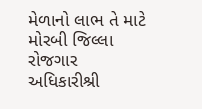મેળાનો લાભ તે માટે મોરબી જિલ્લા રોજગાર અધિકારીશ્રી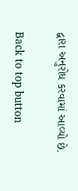દ્વારા અનુરોધ કરવામાં આવ્યો છે.

Back to top button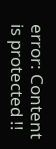error: Content is protected !!